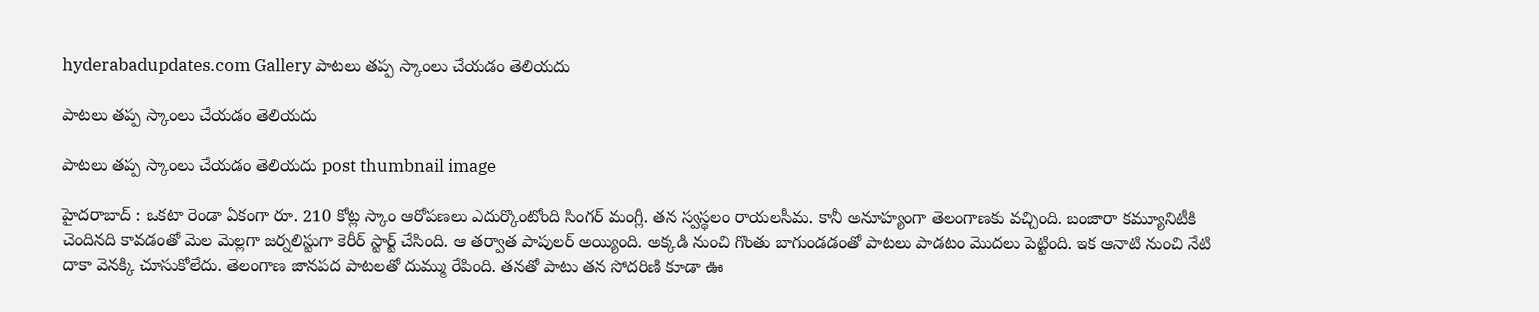hyderabadupdates.com Gallery పాట‌లు త‌ప్ప స్కాంలు చేయ‌డం తెలియ‌దు

పాట‌లు త‌ప్ప స్కాంలు చేయ‌డం తెలియ‌దు

పాట‌లు త‌ప్ప స్కాంలు చేయ‌డం తెలియ‌దు post thumbnail image

హైద‌రాబాద్ : ఒక‌టా రెండా ఏకంగా రూ. 210 కోట్ల స్కాం ఆరోప‌ణ‌లు ఎదుర్కొంటోంది సింగ‌ర్ మంగ్లీ. త‌న స్వస్థలం రాయ‌ల‌సీమ‌. కానీ అనూహ్యంగా తెలంగాణకు వ‌చ్చింది. బంజారా క‌మ్యూనిటీకి చెందిన‌ది కావ‌డంతో మెల మెల్ల‌గా జ‌ర్న‌లిస్టుగా కెరీర్ స్టార్ట్ చేసింది. ఆ త‌ర్వాత పాపుల‌ర్ అయ్యింది. అక్క‌డి నుంచి గొంతు బాగుండ‌డంతో పాట‌లు పాడ‌టం మొద‌లు పెట్టింది. ఇక ఆనాటి నుంచి నేటి దాకా వెన‌క్కి చూసుకోలేదు. తెలంగాణ జాన‌ప‌ద పాట‌ల‌తో దుమ్ము రేపింది. త‌న‌తో పాటు త‌న సోద‌రిణి కూడా ఊ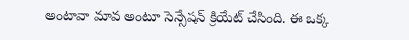అంటావా మావ అంటూ సెన్సేష‌న్ క్రియేట్ చేసింది. ఈ ఒక్క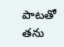పాట‌తో త‌ను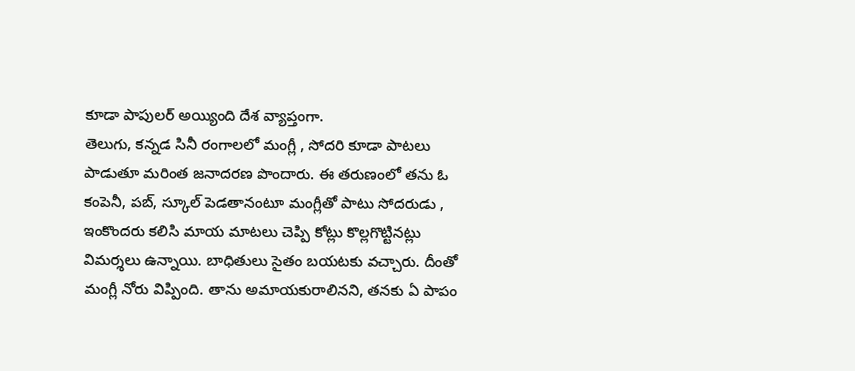కూడా పాపుల‌ర్ అయ్యింది దేశ వ్యాప్తంగా.
తెలుగు, క‌న్న‌డ సినీ రంగాల‌లో మంగ్లీ , సోద‌రి కూడా పాట‌లు పాడుతూ మ‌రింత జ‌నాద‌ర‌ణ పొందారు. ఈ త‌రుణంలో త‌ను ఓ కంపెనీ, ప‌బ్, స్కూల్ పెడ‌తానంటూ మంగ్లీతో పాటు సోద‌రుడు , ఇంకొంద‌రు క‌లిసి మాయ మాట‌లు చెప్పి కోట్లు కొల్ల‌గొట్టిన‌ట్లు విమ‌ర్శ‌లు ఉన్నాయి. బాధితులు సైతం బ‌య‌ట‌కు వ‌చ్చారు. దీంతో మంగ్లీ నోరు విప్పింది. తాను అమాయ‌కురాలిన‌ని, త‌న‌కు ఏ పాపం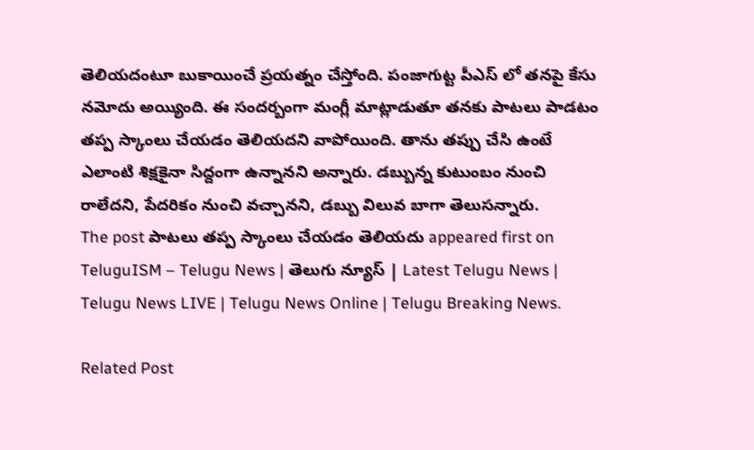తెలియ‌దంటూ బుకాయించే ప్ర‌య‌త్నం చేస్తోంది. పంజాగుట్ట పీఎస్ లో త‌న‌పై కేసు న‌మోదు అయ్యింది. ఈ సంద‌ర్బంగా మంగ్లీ మాట్లాడుతూ త‌న‌కు పాట‌లు పాడ‌టం త‌ప్ప స్కాంలు చేయ‌డం తెలియ‌ద‌ని వాపోయింది. తాను త‌ప్పు చేసి ఉంటే ఎలాంటి శిక్షకైనా సిద్దంగా ఉన్నాన‌ని అన్నారు. డబ్బున్న కుటుంబం నుంచి రాలేదని, పేదరికం నుంచి వచ్చానని, డబ్బు విలువ బాగా తెలుస‌న్నారు.
The post పాట‌లు త‌ప్ప స్కాంలు చేయ‌డం తెలియ‌దు appeared first on TeluguISM – Telugu News | తెలుగు న్యూస్ | Latest Telugu News | Telugu News LIVE | Telugu News Online | Telugu Breaking News.

Related Post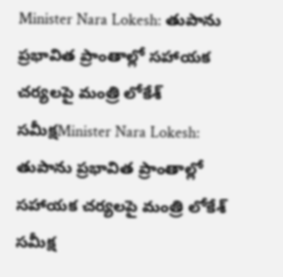Minister Nara Lokesh: తుపాను ప్రభావిత ప్రాంతాల్లో సహాయక చర్యలపై మంత్రి లోకేశ్‌ సమీక్షMinister Nara Lokesh: తుపాను ప్రభావిత ప్రాంతాల్లో సహాయక చర్యలపై మంత్రి లోకేశ్‌ సమీక్ష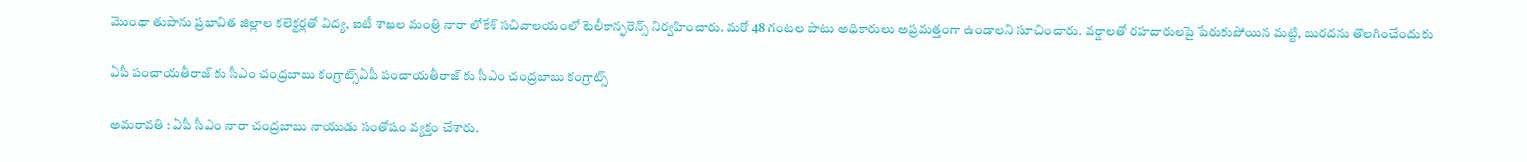మొంథా తుపాను ప్రభావిత జిల్లాల కలెక్టర్లతో విద్య, ఐటీ శాఖల మంత్రి నారా లోకేశ్‌ సచివాలయంలో టెలీకాన్ఫరెన్స్‌ నిర్వహించారు. మరో 48 గంటల పాటు అధికారులు అప్రమత్తంగా ఉండాలని సూచించారు. వర్షాలతో రహదారులపై పేరుకుపోయిన మట్టి, బురదను తొలగించేందుకు

ఏపీ పంచాయ‌తీరాజ్ కు సీఎం చంద్ర‌బాబు కంగ్రాట్స్ఏపీ పంచాయ‌తీరాజ్ కు సీఎం చంద్ర‌బాబు కంగ్రాట్స్

అమ‌రావ‌తి : ఏపీ సీఎం నారా చంద్ర‌బాబు నాయుడు సంతోషం వ్య‌క్తం చేశారు.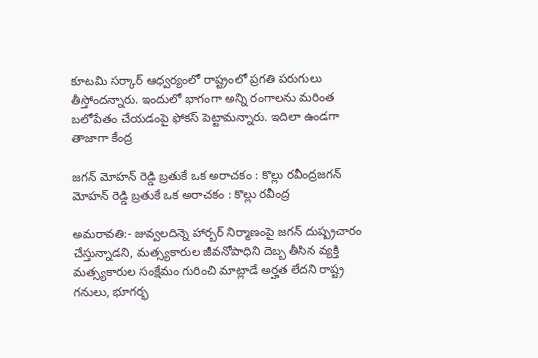కూట‌మి స‌ర్కార్ ఆధ్వ‌ర్యంలో రాష్ట్రంలో ప్ర‌గ‌తి ప‌రుగులు తీస్తోంద‌న్నారు. ఇందులో భాగంగా అన్ని రంగాలను మ‌రింత బ‌లోపేతం చేయ‌డంపై ఫోక‌స్ పెట్టామ‌న్నారు. ఇదిలా ఉండ‌గా తాజాగా కేంద్ర

జగన్ మోహన్ రెడ్డి బ్రతుకే ఒక అరాచకం : కొల్లు ర‌వీంద్ర‌జగన్ మోహన్ రెడ్డి బ్రతుకే ఒక అరాచకం : కొల్లు ర‌వీంద్ర‌

అమరావతి:- జువ్వలదిన్నె హార్బర్ నిర్మాణంపై జగన్ దుష్ప్రచారం చేస్తున్నాడని, మత్స్యకారుల జీవనోపాధిని దెబ్బ తీసిన వ్యక్తి మత్స్యకారుల సంక్షేమం గురించి మాట్లాడే అర్హత లేదని రాష్ట్ర గనులు, భూగర్భ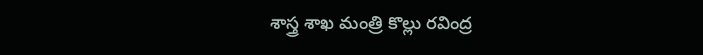శాస్త్ర శాఖ మంత్రి కొల్లు రవింద్ర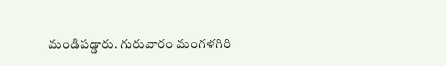మండిపడ్డారు. గురువారం మంగళగిరి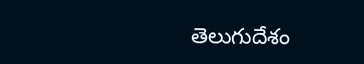తెలుగుదేశం